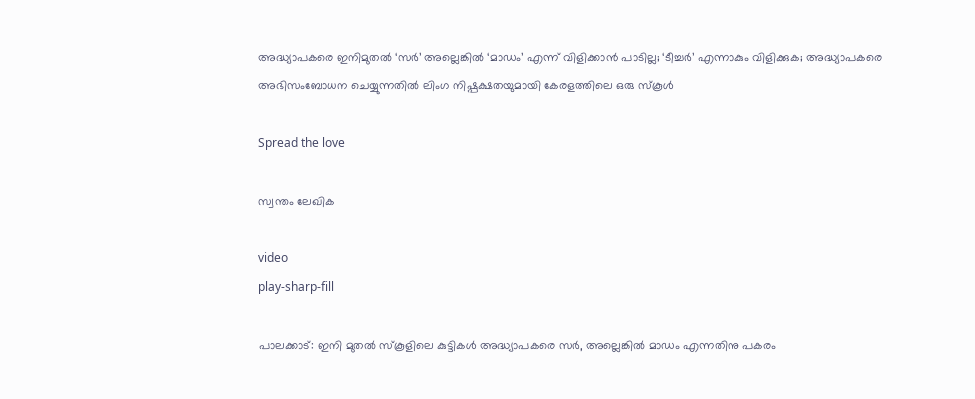അദ്ധ്യാപകരെ ഇനിമുതല്‍ ‘സര്‍’ അല്ലെങ്കില്‍ ‘മാഡം’ എന്ന് വിളിക്കാന്‍ പാടില്ല; ‘ടീച്ചര്‍’ എന്നാകും വിളിക്കുക; അദ്ധ്യാപകരെ അഭിസംബോധന ചെയ്യുന്നതില്‍ ലിംഗ നിഷ്പക്ഷതയുമായി കേരളത്തിലെ ഒരു സ്കൂള്‍

Spread the love

സ്വന്തം ലേഖിക

video
play-sharp-fill

പാലക്കാട്: ഇനി മുതല്‍ സ്കൂളിലെ കുട്ടികള്‍ അദ്ധ്യാപകരെ സര്‍, അല്ലെങ്കില്‍ മാഡം എന്നതിനു പകരം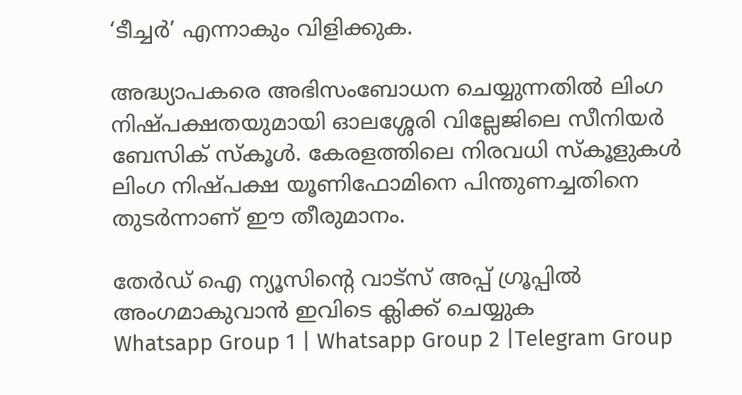‘ടീച്ചര്‍’ എന്നാകും വിളിക്കുക.

അദ്ധ്യാപകരെ അഭിസംബോധന ചെയ്യുന്നതില്‍ ലിംഗ നിഷ്പക്ഷതയുമായി ഓലശ്ശേരി വില്ലേജിലെ സീനിയര്‍ ബേസിക് സ്കൂള്‍. കേരളത്തിലെ നിരവധി സ്കൂളുകള്‍ ലിംഗ നിഷ്പക്ഷ യൂണിഫോമിനെ പിന്തുണച്ചതിനെ തുടര്‍ന്നാണ് ഈ തീരുമാനം.

തേർഡ് ഐ ന്യൂസിന്റെ വാട്സ് അപ്പ് ഗ്രൂപ്പിൽ അംഗമാകുവാൻ ഇവിടെ ക്ലിക്ക് ചെയ്യുക
Whatsapp Group 1 | Whatsapp Group 2 |Telegram Group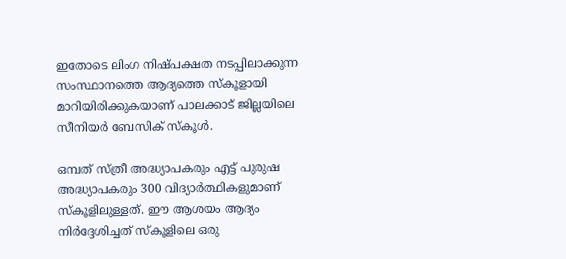ഇതോടെ ലിംഗ നിഷ്പക്ഷത നടപ്പിലാക്കുന്ന സംസ്ഥാനത്തെ ആദ്യത്തെ സ്‌കൂളായി മാറിയിരിക്കുകയാണ് പാലക്കാട് ജില്ലയിലെ സീനിയര്‍ ബേസിക് സ്കൂള്‍.

ഒമ്പത് സ്ത്രീ അദ്ധ്യാപകരും എട്ട് പുരുഷ അദ്ധ്യാപകരും 300 വിദ്യാര്‍ത്ഥികളുമാണ് സ്കൂളിലുള്ളത്. ഈ ആശയം ആദ്യം നിര്‍ദ്ദേശിച്ചത് സ്കൂളിലെ ഒരു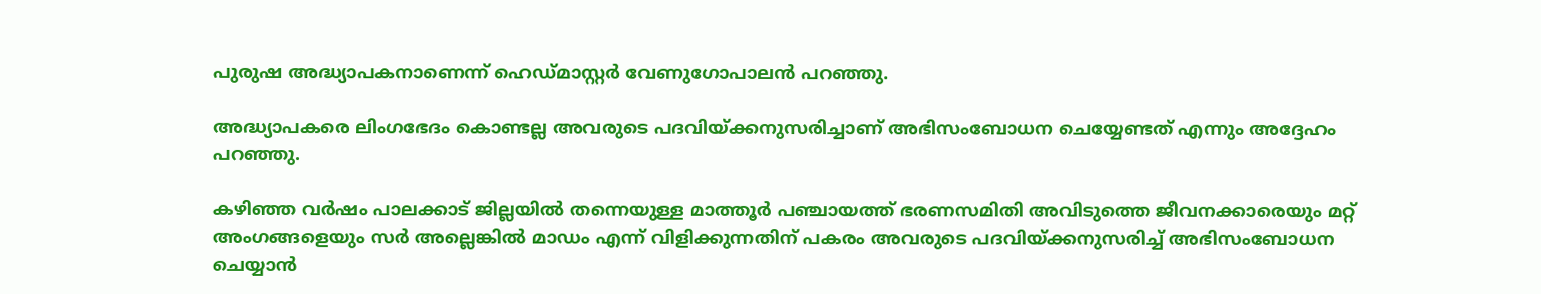പുരുഷ അദ്ധ്യാപകനാണെന്ന് ഹെ‌ഡ്മാസ്റ്റര്‍ വേണുഗോപാലന്‍ പറഞ്ഞു.

അദ്ധ്യാപകരെ ലിംഗഭേദം കൊണ്ടല്ല അവരുടെ പദവിയ്ക്കനുസരിച്ചാണ് അഭിസംബോധന ചെയ്യേണ്ടത് എന്നും അദ്ദേഹം പറഞ്ഞു.

കഴിഞ്ഞ വര്‍ഷം പാലക്കാട് ജില്ലയില്‍ തന്നെയുള്ള മാത്തൂര്‍ പഞ്ചായത്ത് ഭരണസമിതി അവിടുത്തെ ജീവനക്കാരെയും മറ്റ് അംഗങ്ങളെയും സര്‍ അല്ലെങ്കില്‍ മാഡം എന്ന് വിളിക്കുന്നതിന് പകരം അവരുടെ പദവിയ്ക്കനുസരിച്ച്‌ അഭിസംബോധന ചെയ്യാന്‍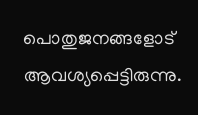പൊതുജനങ്ങളോട് ആവശ്യപ്പെട്ടിരുന്നു.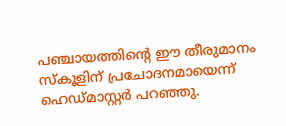പഞ്ചായത്തിന്റെ ഈ തീരുമാനം സ്കൂളിന് പ്രചോദനമായെന്ന് ഹെഡ്മാസ്റ്റര്‍ പറഞ്ഞു.